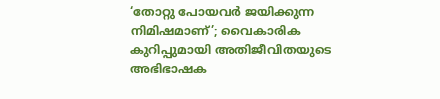‘തോറ്റു പോയവര്‍ ജയിക്കുന്ന നിമിഷമാണ്’; വൈകാരിക കുറിപ്പുമായി അതിജീവിതയുടെ അഭിഭാഷക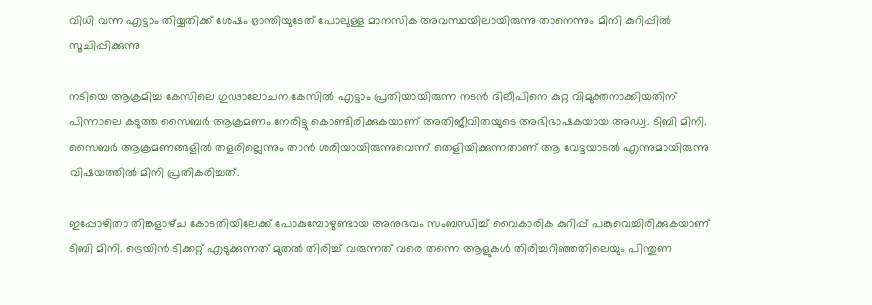വിധി വന്ന എട്ടാം തിയ്യതിക്ക് ശേഷം ഭ്രാന്തിയുടേത് പോലുള്ള മാനസിക അവസ്ഥയിലായിരുന്നു താനെന്നും മിനി കുറിപ്പില്‍ സൂചിപ്പിക്കുന്നു

നടിയെ ആക്രമിച്ച കേസിലെ ഗുഢാലോചന കേസില്‍ എട്ടാം പ്രതിയായിരുന്ന നടന്‍ ദിലീപിനെ കുറ്റ വിമുക്തനാക്കിയതിന് പിന്നാലെ കടുത്ത സൈബര്‍ ആക്രമണം നേരിട്ടു കൊണ്ടിരിക്കുകയാണ് അതിജീവിതയുടെ അഭിഭാഷകയായ അഡ്വ. ടിബി മിനി. സൈബര്‍ ആക്രമണങ്ങളില്‍ തളരില്ലെന്നും താന്‍ ശരിയായിരുന്നുവെന്ന് തെളിയിക്കുന്നതാണ് ആ വേട്ടയാടൽ എന്നുമായിരുന്നു വിഷയത്തില്‍ മിനി പ്രതികരിച്ചത്.

ഇപ്പോഴിതാ തിങ്കളാഴ്‌ച കോടതിയിലേക്ക് പോകുമ്പോഴുണ്ടായ അനുഭവം സംബന്ധിച്ച് വൈകാരിക കുറിപ്പ് പങ്കുവെച്ചിരിക്കുകയാണ് ടിബി മിനി. ട്രെയിന്‍ ടിക്കറ്റ് എടുക്കുന്നത് മുതല്‍ തിരിച്ച് വരുന്നത് വരെ തന്നെ ആളുകള്‍ തിരിച്ചറിഞ്ഞതിലെയും പിന്തുണ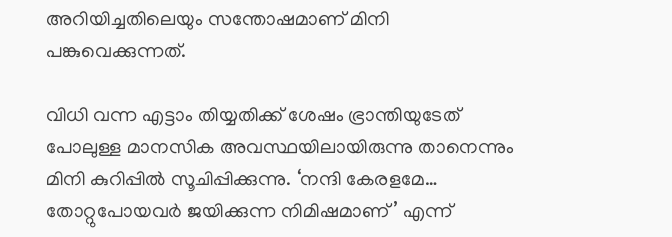അറിയിച്ചതിലെയും സന്തോഷമാണ് മിനി പങ്കുവെക്കുന്നത്.

വിധി വന്ന എട്ടാം തിയ്യതിക്ക് ശേഷം ഭ്രാന്തിയുടേത് പോലുള്ള മാനസിക അവസ്ഥയിലായിരുന്നു താനെന്നും മിനി കുറിപ്പില്‍ സൂചിപ്പിക്കുന്നു. ‘നന്ദി കേരളമേ… തോറ്റുപോയവര്‍ ജയിക്കുന്ന നിമിഷമാണ്’ എന്ന്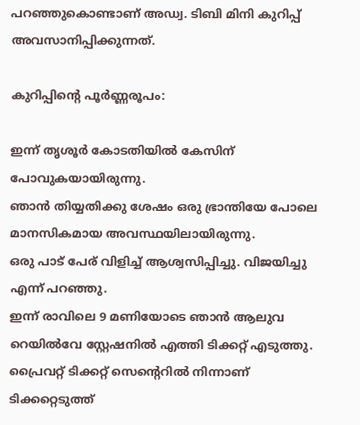പറഞ്ഞുകൊണ്ടാണ് അഡ്വ. ടിബി മിനി കുറിപ്പ് അവസാനിപ്പിക്കുന്നത്.

കുറിപ്പിൻ്റെ പൂര്‍ണ്ണരൂപം:

ഇന്ന് തൃശൂര്‍ കോടതിയില്‍ കേസിന് പോവുകയായിരുന്നു.
ഞാന്‍ തിയ്യതിക്കു ശേഷം ഒരു ഭ്രാന്തിയേ പോലെ മാനസികമായ അവസ്ഥയിലായിരുന്നു.
ഒരു പാട് പേര് വിളിച്ച് ആശ്വസിപ്പിച്ചു. വിജയിച്ചു എന്ന് പറഞ്ഞു.
ഇന്ന് രാവിലെ 9 മണിയോടെ ഞാന്‍ ആലുവ റെയില്‍വേ സ്റ്റേഷനില്‍ എത്തി ടിക്കറ്റ് എടുത്തു. പ്രൈവറ്റ് ടിക്കറ്റ് സെൻ്റെറില്‍ നിന്നാണ് ടിക്കറ്റെടുത്ത്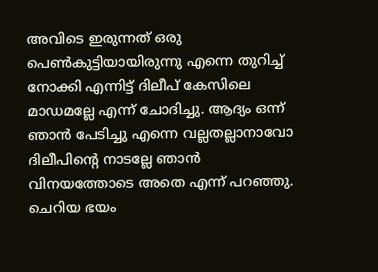അവിടെ ഇരുന്നത് ഒരു പെണ്‍കുട്ടിയായിരുന്നു എന്നെ തുറിച്ച് നോക്കി എന്നിട്ട് ദിലീപ് കേസിലെ മാഡമല്ലേ എന്ന് ചോദിച്ചു. ആദ്യം ഒന്ന് ഞാന്‍ പേടിച്ചു എന്നെ വല്ലതല്ലാനാവോ ദിലീപിൻ്റെ നാടല്ലേ ഞാന്‍ വിനയത്തോടെ അതെ എന്ന് പറഞ്ഞു.
ചെറിയ ഭയം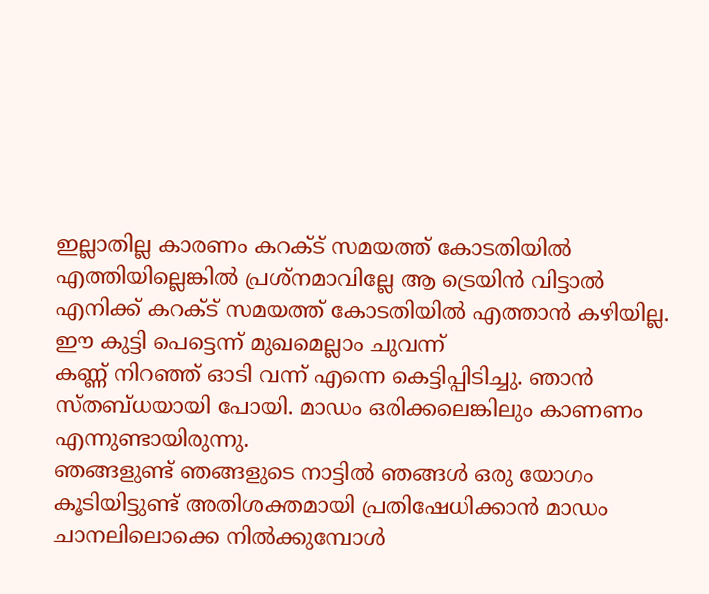ഇല്ലാതില്ല കാരണം കറക്ട് സമയത്ത് കോടതിയില്‍ എത്തിയില്ലെങ്കില്‍ പ്രശ്‌നമാവില്ലേ ആ ട്രെയിന്‍ വിട്ടാല്‍ എനിക്ക് കറക്ട് സമയത്ത് കോടതിയില്‍ എത്താന്‍ കഴിയില്ല.
ഈ കുട്ടി പെട്ടെന്ന് മുഖമെല്ലാം ചുവന്ന്
കണ്ണ് നിറഞ്ഞ് ഓടി വന്ന് എന്നെ കെട്ടിപ്പിടിച്ചു. ഞാന്‍ സ്തബ്ധയായി പോയി. മാഡം ഒരിക്കലെങ്കിലും കാണണം എന്നുണ്ടായിരുന്നു.
ഞങ്ങളുണ്ട് ഞങ്ങളുടെ നാട്ടില്‍ ഞങ്ങള്‍ ഒരു യോഗം കൂടിയിട്ടുണ്ട് അതിശക്തമായി പ്രതിഷേധിക്കാന്‍ മാഡം ചാനലിലൊക്കെ നില്‍ക്കുമ്പോള്‍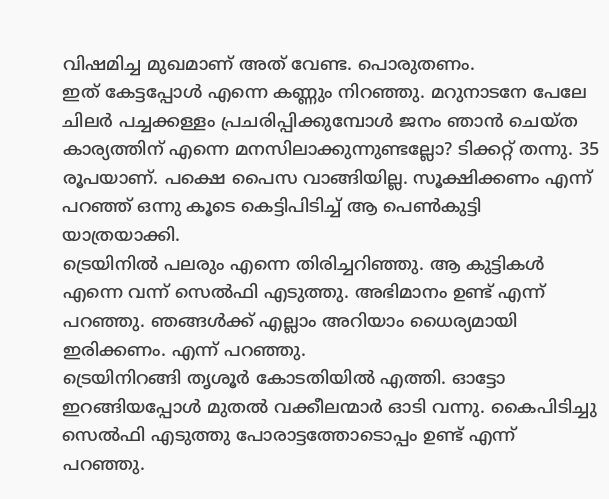വിഷമിച്ച മുഖമാണ് അത് വേണ്ട. പൊരുതണം.
ഇത് കേട്ടപ്പോള്‍ എന്നെ കണ്ണും നിറഞ്ഞു. മറുനാടനേ പേലേ ചിലര്‍ പച്ചക്കള്ളം പ്രചരിപ്പിക്കുമ്പോള്‍ ജനം ഞാന്‍ ചെയ്‌ത കാര്യത്തിന് എന്നെ മനസിലാക്കുന്നുണ്ടല്ലോ? ടിക്കറ്റ് തന്നു. 35 രൂപയാണ്. പക്ഷെ പൈസ വാങ്ങിയില്ല. സൂക്ഷിക്കണം എന്ന് പറഞ്ഞ് ഒന്നു കൂടെ കെട്ടിപിടിച്ച് ആ പെണ്‍കുട്ടി യാത്രയാക്കി.
ട്രെയിനില്‍ പലരും എന്നെ തിരിച്ചറിഞ്ഞു. ആ കുട്ടികള്‍ എന്നെ വന്ന് സെല്‍ഫി എടുത്തു. അഭിമാനം ഉണ്ട് എന്ന് പറഞ്ഞു. ഞങ്ങള്‍ക്ക് എല്ലാം അറിയാം ധൈര്യമായി ഇരിക്കണം. എന്ന് പറഞ്ഞു.
ട്രെയിനിറങ്ങി തൃശൂര്‍ കോടതിയില്‍ എത്തി. ഓട്ടോ ഇറങ്ങിയപ്പോള്‍ മുതല്‍ വക്കീലന്മാര്‍ ഓടി വന്നു. കൈപിടിച്ചു സെല്‍ഫി എടുത്തു പോരാട്ടത്തോടൊപ്പം ഉണ്ട് എന്ന് പറഞ്ഞു.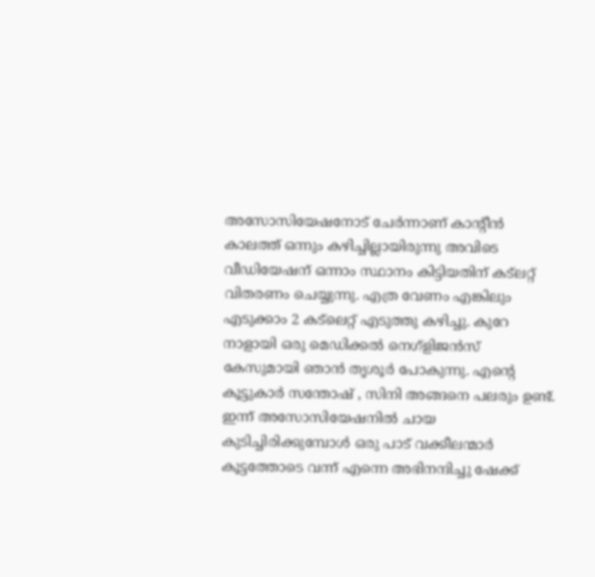അസോസിയേഷനോട് ചേര്‍ന്നാണ് കാന്റീന്‍ കാലത്ത് ഒന്നും കഴിച്ചില്ലായിരുന്നു അവിടെ വീഡിയേഷന് ഒന്നാം സ്ഥാനം കിട്ടിയതിന് കട്‌ലറ്റ് വിതരണം ചെയ്യുന്നു. എത്ര വേണം എങ്കിലും എടുക്കാം 2 കട്‌ലെറ്റ് എടുത്തു കഴിച്ചു. കുറേ നാളായി ഒരു മെഡിക്കല്‍ നെഗ്‌ളിജന്‍സ് കേസുമായി ഞാന്‍ തൃശൂര്‍ പോകുന്നു. എൻ്റെ കൂട്ടുകാര്‍ സന്തോഷ് , സിനി അങ്ങനെ പലരും ഉണ്ട്. ഇന്ന് അസോസിയേഷനില്‍ ചായ കുടിച്ചിരിക്കുമ്പോള്‍ ഒരു പാട് വക്കീലന്മാര്‍ കൂട്ടത്തോടെ വന്ന് എന്നെ അഭിനന്ദിച്ചു ഷേക്ക്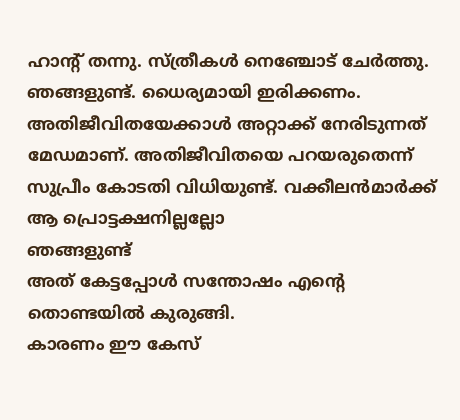ഹാന്റ് തന്നു. സ്ത്രീകള്‍ നെഞ്ചോട് ചേര്‍ത്തു. ഞങ്ങളുണ്ട്. ധൈര്യമായി ഇരിക്കണം. അതിജീവിതയേക്കാള്‍ അറ്റാക്ക് നേരിടുന്നത് മേഡമാണ്. അതിജീവിതയെ പറയരുതെന്ന് സുപ്രീം കോടതി വിധിയുണ്ട്. വക്കീലന്‍മാര്‍ക്ക് ആ പ്രൊട്ടക്ഷനില്ലല്ലോ
ഞങ്ങളുണ്ട്
അത് കേട്ടപ്പോള്‍ സന്തോഷം എൻ്റെ തൊണ്ടയില്‍ കുരുങ്ങി.
കാരണം ഈ കേസ്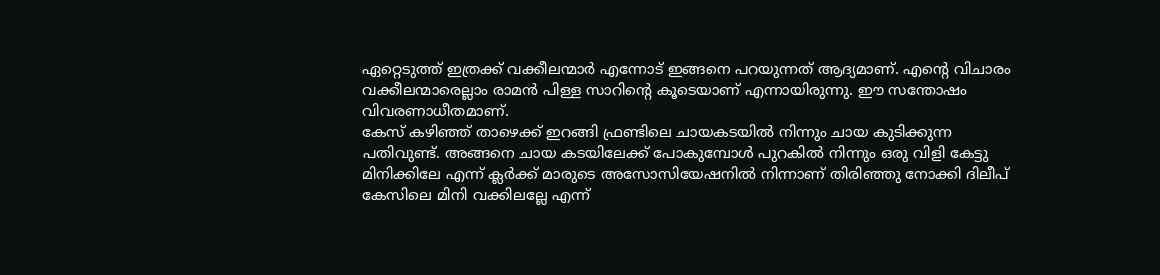ഏറ്റെടുത്ത് ഇത്രക്ക് വക്കീലന്മാര്‍ എന്നോട് ഇങ്ങനെ പറയുന്നത് ആദ്യമാണ്. എൻ്റെ വിചാരം വക്കീലന്മാരെല്ലാം രാമന്‍ പിള്ള സാറിൻ്റെ കൂടെയാണ് എന്നായിരുന്നു. ഈ സന്തോഷം വിവരണാധീതമാണ്.
കേസ് കഴിഞ്ഞ് താഴെക്ക് ഇറങ്ങി ഫ്രണ്ടിലെ ചായകടയില്‍ നിന്നും ചായ കുടിക്കുന്ന പതിവുണ്ട്. അങ്ങനെ ചായ കടയിലേക്ക് പോകുമ്പോള്‍ പുറകില്‍ നിന്നും ഒരു വിളി കേട്ടു മിനിക്കിലേ എന്ന് ക്ലര്‍ക്ക് മാരുടെ അസോസിയേഷനില്‍ നിന്നാണ് തിരിഞ്ഞു നോക്കി ദിലീപ് കേസിലെ മിനി വക്കിലല്ലേ എന്ന്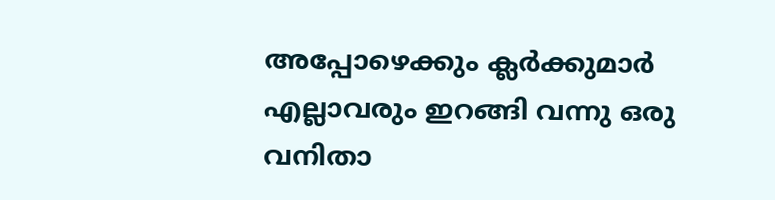അപ്പോഴെക്കും ക്ലര്‍ക്കുമാര്‍ എല്ലാവരും ഇറങ്ങി വന്നു ഒരു വനിതാ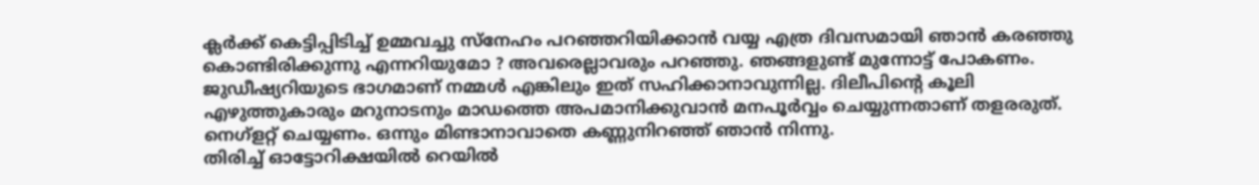ക്ലര്‍ക്ക് കെട്ടിപ്പിടിച്ച് ഉമ്മവച്ചു സ്‌നേഹം പറഞ്ഞറിയിക്കാന്‍ വയ്യ എത്ര ദിവസമായി ഞാന്‍ കരഞ്ഞു കൊണ്ടിരിക്കുന്നു എന്നറിയുമോ ? അവരെല്ലാവരും പറഞ്ഞു. ഞങ്ങളുണ്ട് മുന്നോട്ട് പോകണം. ജുഡീഷ്യറിയുടെ ഭാഗമാണ് നമ്മള്‍ എങ്കിലും ഇത് സഹിക്കാനാവുന്നില്ല. ദിലീപിൻ്റെ കൂലി എഴുത്തുകാരും മറുനാടനും മാഡത്തെ അപമാനിക്കുവാന്‍ മനപൂര്‍വ്വം ചെയ്യുന്നതാണ് തളരരുത്. നെഗ്‌ളറ്റ് ചെയ്യണം. ഒന്നും മിണ്ടാനാവാതെ കണ്ണുനിറഞ്ഞ് ഞാന്‍ നിന്നു.
തിരിച്ച് ഓട്ടോറിക്ഷയില്‍ റെയില്‍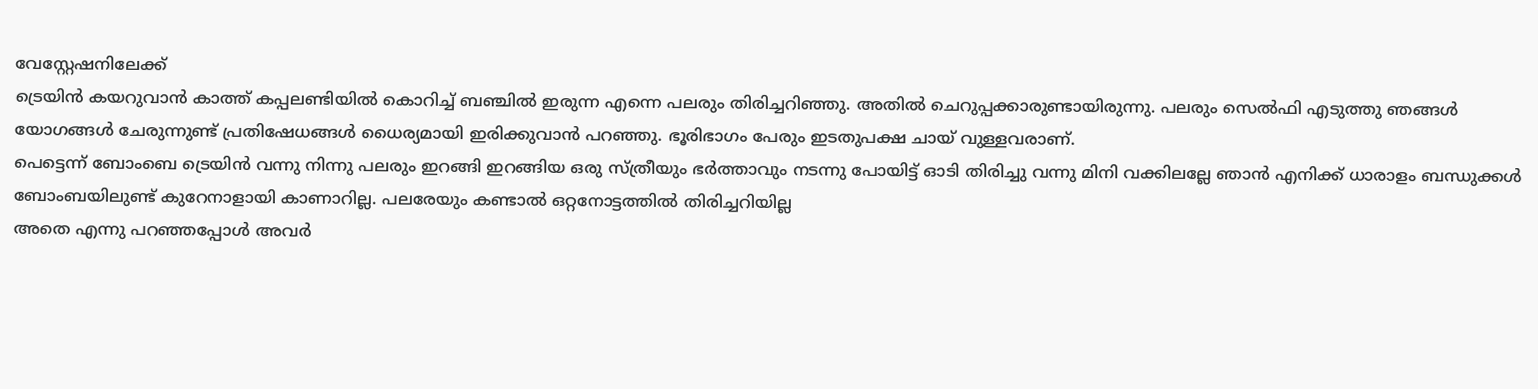വേസ്റ്റേഷനിലേക്ക്
ട്രെയിന്‍ കയറുവാന്‍ കാത്ത് കപ്പലണ്ടിയില്‍ കൊറിച്ച് ബഞ്ചില്‍ ഇരുന്ന എന്നെ പലരും തിരിച്ചറിഞ്ഞു. അതില്‍ ചെറുപ്പക്കാരുണ്ടായിരുന്നു. പലരും സെല്‍ഫി എടുത്തു ഞങ്ങള്‍ യോഗങ്ങള്‍ ചേരുന്നുണ്ട് പ്രതിഷേധങ്ങള്‍ ധൈര്യമായി ഇരിക്കുവാന്‍ പറഞ്ഞു. ഭൂരിഭാഗം പേരും ഇടതുപക്ഷ ചായ് വുള്ളവരാണ്.
പെട്ടെന്ന് ബോംബെ ട്രെയിന്‍ വന്നു നിന്നു പലരും ഇറങ്ങി ഇറങ്ങിയ ഒരു സ്ത്രീയും ഭര്‍ത്താവും നടന്നു പോയിട്ട് ഓടി തിരിച്ചു വന്നു മിനി വക്കിലല്ലേ ഞാന്‍ എനിക്ക് ധാരാളം ബന്ധുക്കള്‍ ബോംബയിലുണ്ട് കുറേനാളായി കാണാറില്ല. പലരേയും കണ്ടാല്‍ ഒറ്റനോട്ടത്തില്‍ തിരിച്ചറിയില്ല
അതെ എന്നു പറഞ്ഞപ്പോള്‍ അവര്‍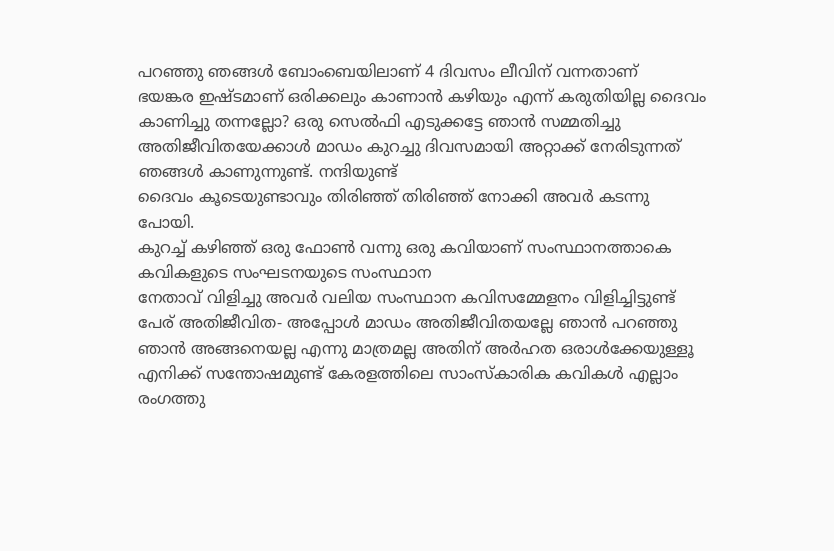പറഞ്ഞു ഞങ്ങള്‍ ബോംബെയിലാണ് 4 ദിവസം ലീവിന് വന്നതാണ്
ഭയങ്കര ഇഷ്ടമാണ് ഒരിക്കലും കാണാന്‍ കഴിയും എന്ന് കരുതിയില്ല ദൈവം കാണിച്ചു തന്നല്ലോ? ഒരു സെല്‍ഫി എടുക്കട്ടേ ഞാന്‍ സമ്മതിച്ചു
അതിജീവിതയേക്കാള്‍ മാഡം കുറച്ചു ദിവസമായി അറ്റാക്ക് നേരിടുന്നത് ഞങ്ങള്‍ കാണുന്നുണ്ട്. നന്ദിയുണ്ട്
ദൈവം കൂടെയുണ്ടാവും തിരിഞ്ഞ് തിരിഞ്ഞ് നോക്കി അവര്‍ കടന്നു പോയി.
കുറച്ച് കഴിഞ്ഞ് ഒരു ഫോണ്‍ വന്നു ഒരു കവിയാണ് സംസ്ഥാനത്താകെ കവികളുടെ സംഘടനയുടെ സംസ്ഥാന
നേതാവ് വിളിച്ചു അവര്‍ വലിയ സംസ്ഥാന കവിസമ്മേളനം വിളിച്ചിട്ടുണ്ട്
പേര് അതിജീവിത- അപ്പോള്‍ മാഡം അതിജീവിതയല്ലേ ഞാന്‍ പറഞ്ഞു ഞാന്‍ അങ്ങനെയല്ല എന്നു മാത്രമല്ല അതിന് അര്‍ഹത ഒരാള്‍ക്കേയുള്ളൂ
എനിക്ക് സന്തോഷമുണ്ട് കേരളത്തിലെ സാംസ്‌കാരിക കവികള്‍ എല്ലാം രംഗത്തു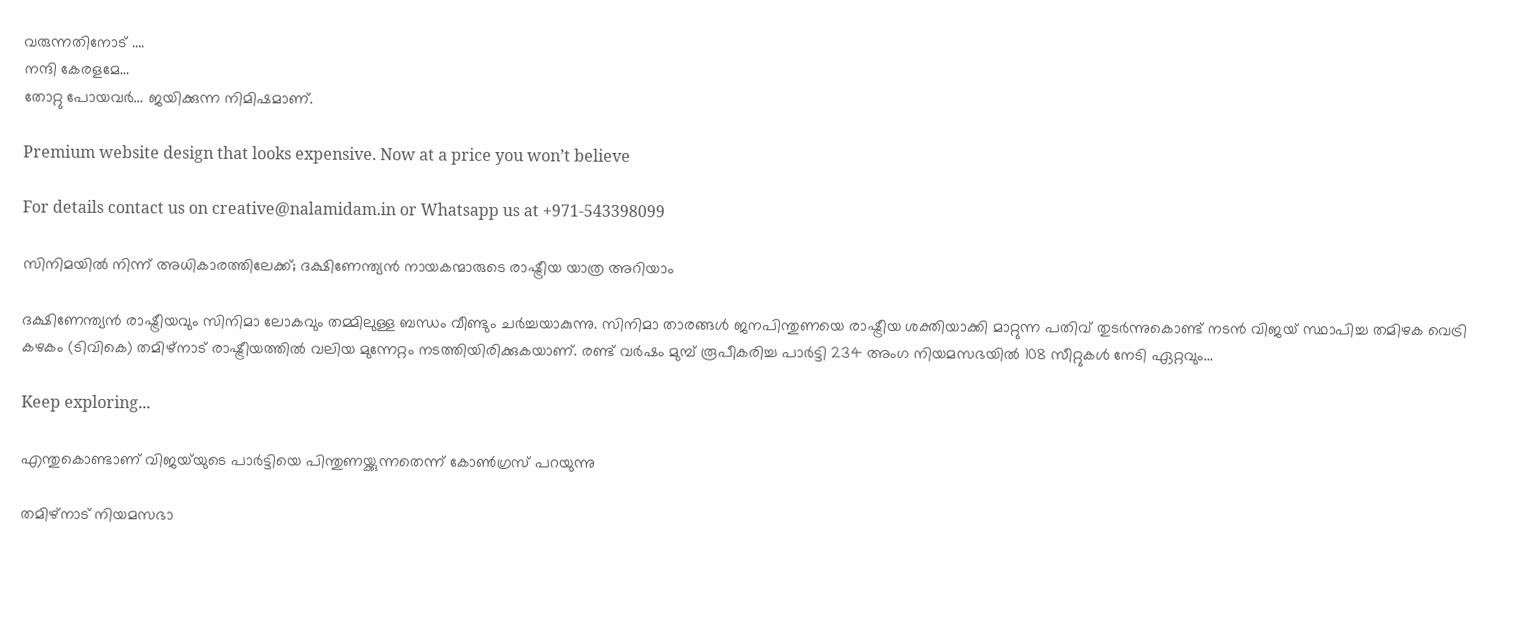വരുന്നതിനോട് ….
നന്ദി കേരളമേ…
തോറ്റു പോയവര്‍… ജയിക്കുന്ന നിമിഷമാണ്.

Premium website design that looks expensive. Now at a price you won’t believe

For details contact us on creative@nalamidam.in or Whatsapp us at +971-543398099

സിനിമയിൽ നിന്ന് അധികാരത്തിലേക്ക്; ദക്ഷിണേന്ത്യൻ നായകന്മാരുടെ രാഷ്ട്രീയ യാത്ര അറിയാം

ദക്ഷിണേന്ത്യൻ രാഷ്ട്രീയവും സിനിമാ ലോകവും തമ്മിലുള്ള ബന്ധം വീണ്ടും ചർച്ചയാകുന്നു. സിനിമാ താരങ്ങൾ ജനപിന്തുണയെ രാഷ്ട്രീയ ശക്തിയാക്കി മാറ്റുന്ന പതിവ് തുടർന്നുകൊണ്ട് നടൻ വിജയ് സ്ഥാപിച്ച തമിഴക വെട്രി കഴകം (ടിവികെ) തമിഴ്‌നാട് രാഷ്ട്രീയത്തിൽ വലിയ മുന്നേറ്റം നടത്തിയിരിക്കുകയാണ്. രണ്ട് വർഷം മുമ്പ് രൂപീകരിച്ച പാർട്ടി 234 അംഗ നിയമസഭയിൽ 108 സീറ്റുകൾ നേടി ഏറ്റവും...

Keep exploring...

എന്തുകൊണ്ടാണ് വിജയ്‌യുടെ പാർട്ടിയെ പിന്തുണയ്ക്കുന്നതെന്ന് കോൺഗ്രസ് പറയുന്നു

തമിഴ്‌നാട് നിയമസഭാ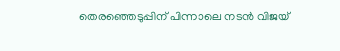തെരഞ്ഞെടുപ്പിന് പിന്നാലെ നടൻ വിജയ്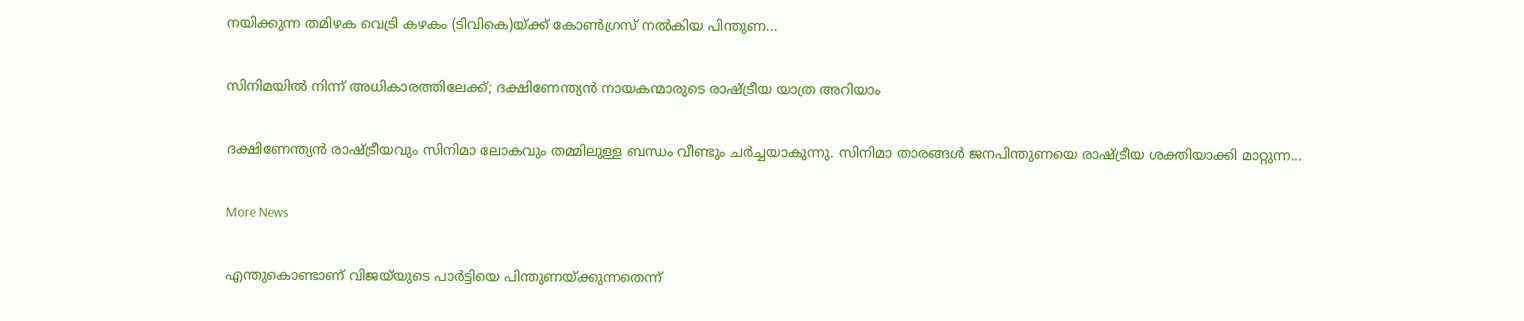നയിക്കുന്ന തമിഴക വെട്രി കഴകം (ടിവികെ)യ്ക്ക് കോൺഗ്രസ് നൽകിയ പിന്തുണ...

സിനിമയിൽ നിന്ന് അധികാരത്തിലേക്ക്; ദക്ഷിണേന്ത്യൻ നായകന്മാരുടെ രാഷ്ട്രീയ യാത്ര അറിയാം

ദക്ഷിണേന്ത്യൻ രാഷ്ട്രീയവും സിനിമാ ലോകവും തമ്മിലുള്ള ബന്ധം വീണ്ടും ചർച്ചയാകുന്നു. സിനിമാ താരങ്ങൾ ജനപിന്തുണയെ രാഷ്ട്രീയ ശക്തിയാക്കി മാറ്റുന്ന...

More News

എന്തുകൊണ്ടാണ് വിജയ്‌യുടെ പാർട്ടിയെ പിന്തുണയ്ക്കുന്നതെന്ന്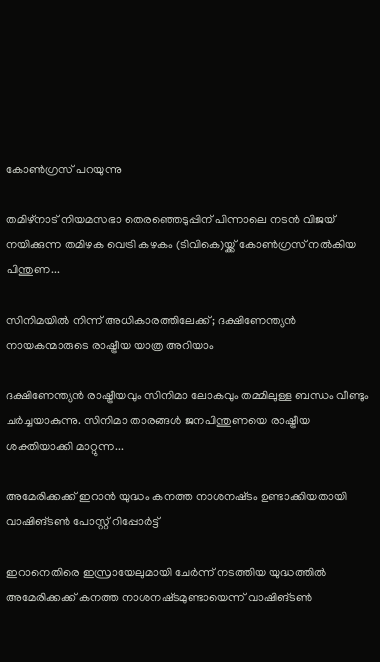കോൺഗ്രസ് പറയുന്നു

തമിഴ്‌നാട് നിയമസഭാ തെരഞ്ഞെടുപ്പിന് പിന്നാലെ നടൻ വിജയ് നയിക്കുന്ന തമിഴക വെട്രി കഴകം (ടിവികെ)യ്ക്ക് കോൺഗ്രസ് നൽകിയ പിന്തുണ...

സിനിമയിൽ നിന്ന് അധികാരത്തിലേക്ക്; ദക്ഷിണേന്ത്യൻ നായകന്മാരുടെ രാഷ്ട്രീയ യാത്ര അറിയാം

ദക്ഷിണേന്ത്യൻ രാഷ്ട്രീയവും സിനിമാ ലോകവും തമ്മിലുള്ള ബന്ധം വീണ്ടും ചർച്ചയാകുന്നു. സിനിമാ താരങ്ങൾ ജനപിന്തുണയെ രാഷ്ട്രീയ ശക്തിയാക്കി മാറ്റുന്ന...

അമേരിക്കക്ക് ഇറാന്‍ യുദ്ധം കനത്ത നാശനഷ്‌ടം ഉണ്ടാക്കിയതായി വാഷിങ്ടണ്‍ പോസ്റ്റ് റിപ്പോര്‍ട്ട്

ഇറാനെതിരെ ഇസ്രായേലുമായി ചേര്‍ന്ന് നടത്തിയ യുദ്ധത്തില്‍ അമേരിക്കക്ക് കനത്ത നാശനഷ്‌ടമുണ്ടായെന്ന് വാഷിങ്ടണ്‍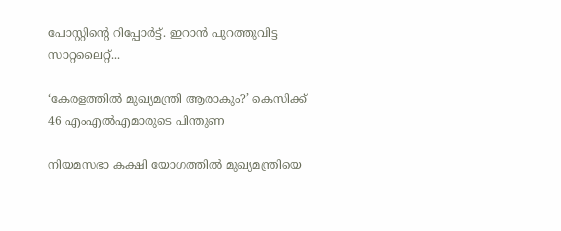പോസ്റ്റിൻ്റെ റിപ്പോര്‍ട്ട്. ഇറാന്‍ പുറത്തുവിട്ട സാറ്റലൈറ്റ്...

‘കേരളത്തിൽ മുഖ്യമന്ത്രി ആരാകും?’ കെസിക്ക് 46 എംഎൽഎമാരുടെ പിന്തുണ

നിയമസഭാ കക്ഷി യോഗത്തിൽ മുഖ്യമന്ത്രിയെ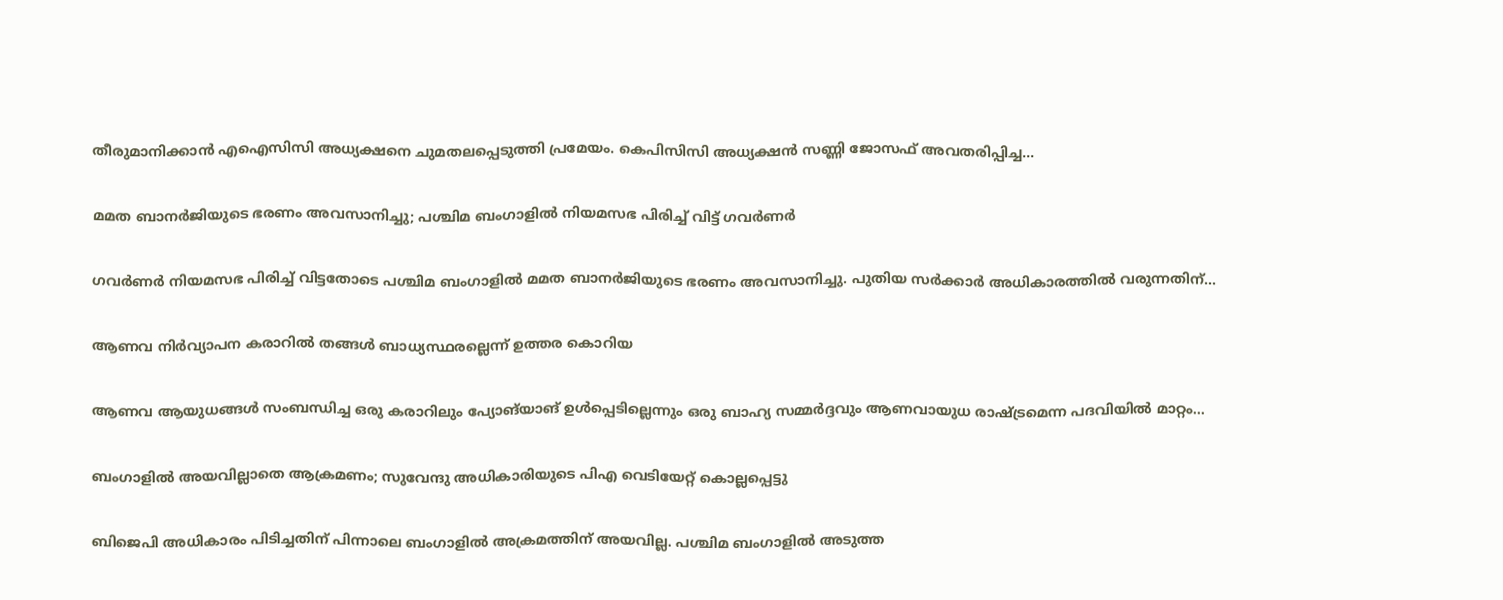തീരുമാനിക്കാന്‍ എഐസിസി അധ്യക്ഷനെ ചുമതലപ്പെടുത്തി പ്രമേയം. കെപിസിസി അധ്യക്ഷന്‍ സണ്ണി ജോസഫ് അവതരിപ്പിച്ച...

മമത ബാനര്‍ജിയുടെ ഭരണം അവസാനിച്ചു; പശ്ചിമ ബംഗാളില്‍ നിയമസഭ പിരിച്ച് വിട്ട് ഗവര്‍ണര്‍

ഗവര്‍ണര്‍ നിയമസഭ പിരിച്ച് വിട്ടതോടെ പശ്ചിമ ബംഗാളില്‍ മമത ബാനര്‍ജിയുടെ ഭരണം അവസാനിച്ചു. പുതിയ സര്‍ക്കാര്‍ അധികാരത്തില്‍ വരുന്നതിന്...

ആണവ നിർവ്യാപന കരാറിൽ തങ്ങൾ ബാധ്യസ്ഥരല്ലെന്ന് ഉത്തര കൊറിയ

ആണവ ആയുധങ്ങൾ സംബന്ധിച്ച ഒരു കരാറിലും പ്യോങ്‌യാങ് ഉൾപ്പെടില്ലെന്നും ഒരു ബാഹ്യ സമ്മർദ്ദവും ആണവായുധ രാഷ്ട്രമെന്ന പദവിയിൽ മാറ്റം...

ബംഗാളിൽ അയവില്ലാതെ ആക്രമണം; സുവേന്ദു അധികാരിയുടെ പിഎ വെടിയേറ്റ് കൊല്ലപ്പെട്ടു

ബിജെപി അധികാരം പിടിച്ചതിന് പിന്നാലെ ബംഗാളിൽ അക്രമത്തിന് അയവില്ല. പശ്ചിമ ബംഗാളിൽ അടുത്ത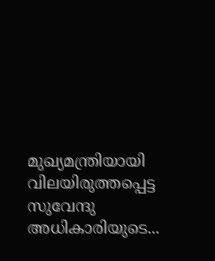മുഖ്യമന്ത്രിയായി വിലയിരുത്തപ്പെട്ട സുവേന്ദു അധികാരിയുടെ...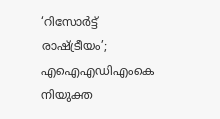‘റിസോര്‍ട്ട് രാഷ്ട്രീയം’; എഐഎഡിഎംകെ നിയുക്ത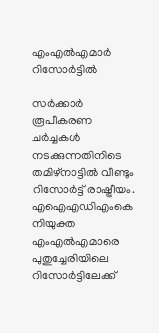എംഎല്‍എമാര്‍ റിസോര്‍ട്ടില്‍

സര്‍ക്കാര്‍ രൂപീകരണ ചര്‍ച്ചകള്‍ നടക്കുന്നതിനിടെ തമിഴ്‌നാട്ടില്‍ വീണ്ടും റിസോര്‍ട്ട് രാഷ്ട്രീയം. എഐഎഡിഎംകെ നിയുക്ത എംഎല്‍എമാരെ പുതുച്ചേരിയിലെ റിസോര്‍ട്ടിലേക്ക്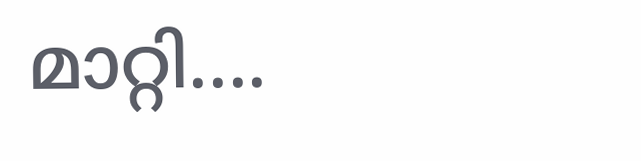മാറ്റി....